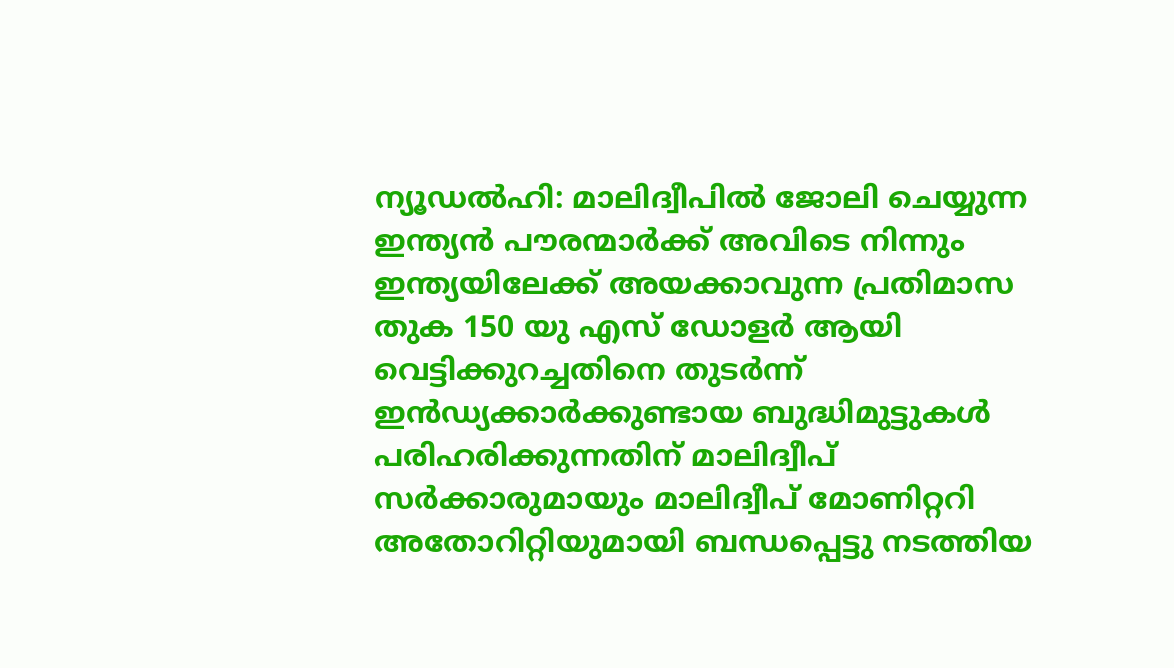ന്യൂഡൽഹി: മാലിദ്വീപിൽ ജോലി ചെയ്യുന്ന ഇന്ത്യൻ പൗരന്മാർക്ക് അവിടെ നിന്നും ഇന്ത്യയിലേക്ക് അയക്കാവുന്ന പ്രതിമാസ തുക 150 യു എസ് ഡോളർ ആയി വെട്ടിക്കുറച്ചതിനെ തുടർന്ന് ഇൻഡ്യക്കാർക്കുണ്ടായ ബുദ്ധിമുട്ടുകൾ പരിഹരിക്കുന്നതിന് മാലിദ്വീപ് സർക്കാരുമായും മാലിദ്വീപ് മോണിറ്ററി അതോറിറ്റിയുമായി ബന്ധപ്പെട്ടു നടത്തിയ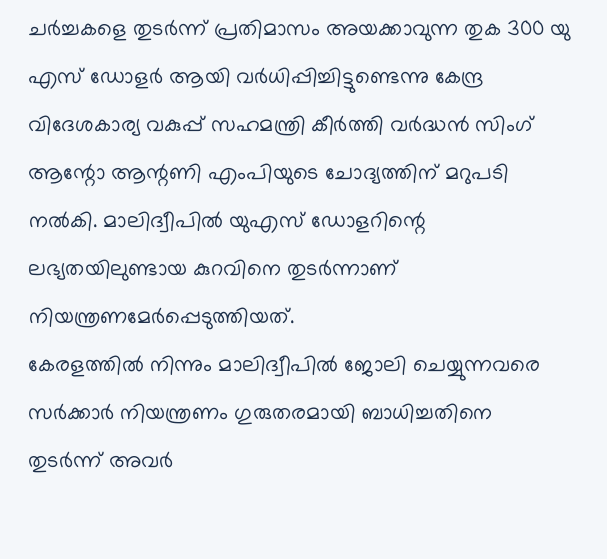ചർച്ചകളെ തുടർന്ന് പ്രതിമാസം അയക്കാവുന്ന തുക 300 യു എസ് ഡോളർ ആയി വർധിപ്പിച്ചിട്ടുണ്ടെന്നു കേന്ദ്ര വിദേശകാര്യ വകുപ്പ് സഹമന്ത്രി കീർത്തി വർദ്ധൻ സിംഗ് ആന്റോ ആന്റണി എംപിയുടെ ചോദ്യത്തിന് മറുപടി നൽകി. മാലിദ്വീപിൽ യുഎസ് ഡോളറിന്റെ ലഭ്യതയിലുണ്ടായ കുറവിനെ തുടർന്നാണ് നിയന്ത്രണമേർപ്പെടുത്തിയത്.
കേരളത്തിൽ നിന്നും മാലിദ്വീപിൽ ജോലി ചെയ്യുന്നവരെ സർക്കാർ നിയന്ത്രണം ഗുരുതരമായി ബാധിച്ചതിനെ തുടർന്ന് അവർ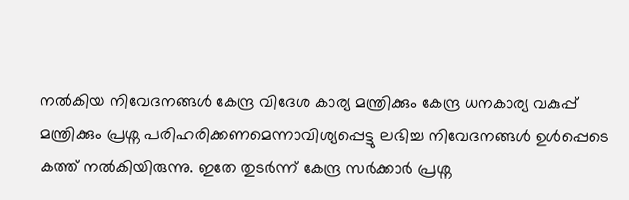നൽകിയ നിവേദനങ്ങൾ കേന്ദ്ര വിദേശ കാര്യ മന്ത്രിക്കും കേന്ദ്ര ധനകാര്യ വകുപ്പ് മന്ത്രിക്കും പ്രശ്ന പരിഹരിക്കണമെന്നാവിശ്യപ്പെട്ടു ലഭിച്ച നിവേദനങ്ങൾ ഉൾപ്പെടെ കത്ത് നൽകിയിരുന്നു. ഇതേ തുടർന്ന് കേന്ദ്ര സർക്കാർ പ്രശ്ന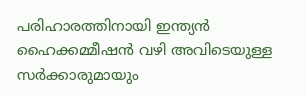പരിഹാരത്തിനായി ഇന്ത്യൻ ഹൈക്കമ്മീഷൻ വഴി അവിടെയുള്ള സർക്കാരുമായും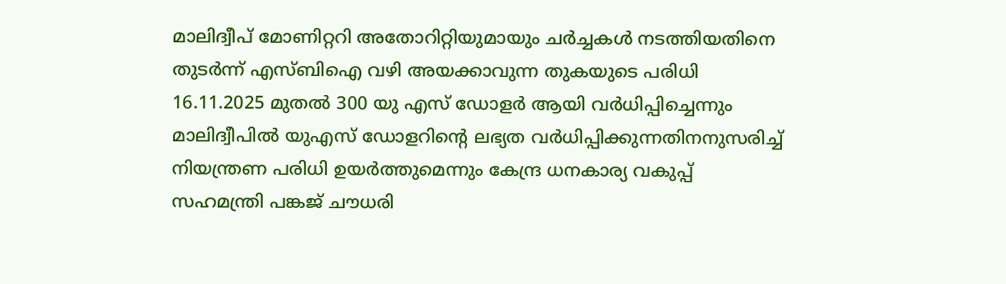മാലിദ്വീപ് മോണിറ്ററി അതോറിറ്റിയുമായും ചർച്ചകൾ നടത്തിയതിനെ തുടർന്ന് എസ്ബിഐ വഴി അയക്കാവുന്ന തുകയുടെ പരിധി 16.11.2025 മുതൽ 300 യു എസ് ഡോളർ ആയി വർധിപ്പിച്ചെന്നും മാലിദ്വീപിൽ യുഎസ് ഡോളറിന്റെ ലഭ്യത വർധിപ്പിക്കുന്നതിനനുസരിച്ച് നിയന്ത്രണ പരിധി ഉയർത്തുമെന്നും കേന്ദ്ര ധനകാര്യ വകുപ്പ് സഹമന്ത്രി പങ്കജ് ചൗധരി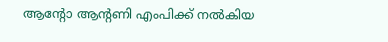ആന്റോ ആന്റണി എംപിക്ക് നൽകിയ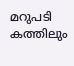മറുപടി കത്തിലും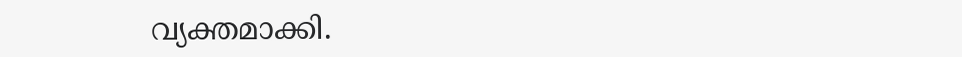വ്യക്തമാക്കി.